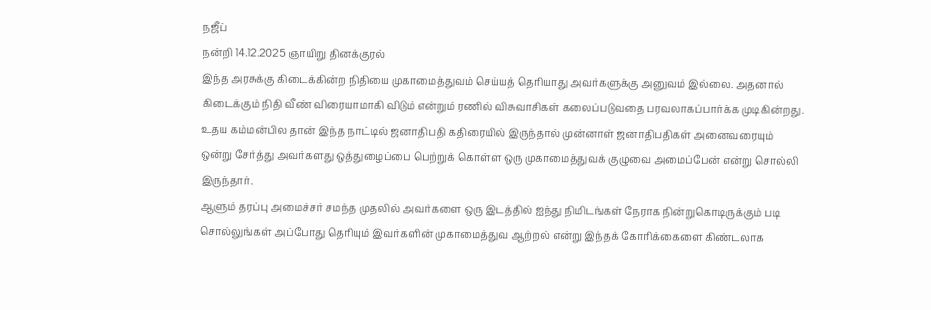நஜீப்
நன்றி 14.12.2025 ஞாயிறு தினக்குரல்
இந்த அரசுக்கு கிடைக்கின்ற நிதியை முகாமைத்துவம் செய்யத் தெரியாது அவர்களுக்கு அனுவம் இல்லை. அதனால் கிடைக்கும் நிதி வீண் விரையாமாகி விடும் என்றும் ரணில் விசுவாசிகள் கலைப்படுவதை பரவலாகப்பார்க்க முடிகின்றது.
உதய கம்மன்பில தான் இந்த நாட்டில் ஜனாதிபதி கதிரையில் இருந்தால் முன்னாள் ஜனாதிபதிகள் அனைவரையும் ஒன்று சேர்த்து அவர்களது ஒத்துழைப்பை பெற்றுக் கொள்ள ஒரு முகாமைத்துவக் குழுவை அமைப்பேன் என்று சொல்லி இருந்தார்.
ஆளும் தரப்பு அமைச்சர் சமந்த முதலில் அவர்களை ஒரு இடத்தில் ஐந்து நிமிடங்கள் நேராக நின்றுகொடிருக்கும் படி சொல்லுங்கள் அப்போது தெரியும் இவர்களின் முகாமைத்துவ ஆற்றல் என்று இந்தக் கோரிக்கைளை கிண்டலாக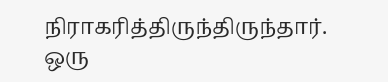நிராகரித்திருந்திருந்தார்.
ஒரு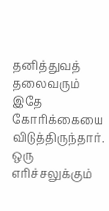தனித்துவத் தலைவரும் இதே கோரிக்கையை விடுத்திருந்தார். ஒரு எரிச்சலுக்கும்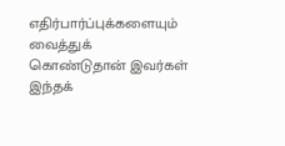எதிர்பார்ப்புக்களையும் வைத்துக் கொண்டுதான் இவர்கள் இந்தக்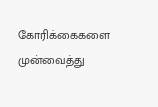கோரிக்கைகளை முன்வைத்து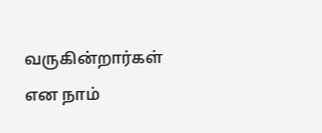வருகின்றார்கள் என நாம்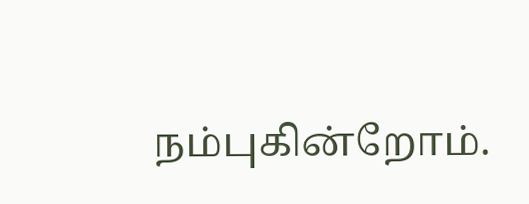நம்புகின்றோம்.